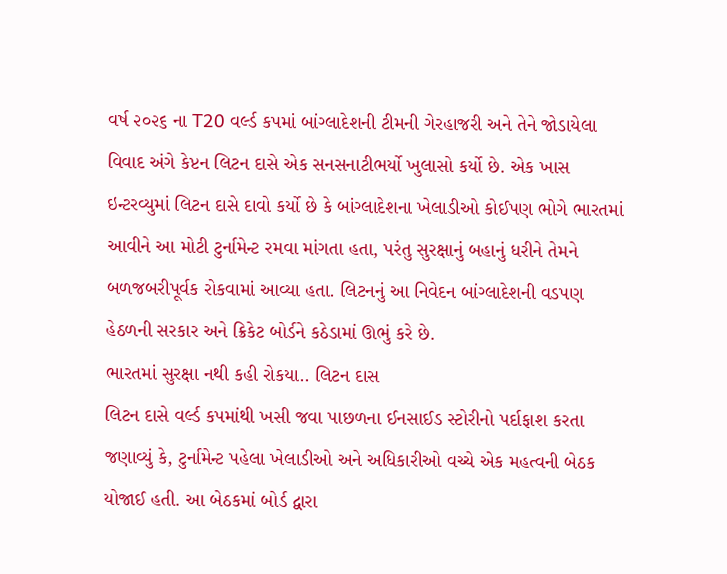વર્ષ ૨૦૨૬ ના T20 વર્લ્ડ કપમાં બાંગ્લાદેશની ટીમની ગેરહાજરી અને તેને જોડાયેલા વિવાદ અંગે કેપ્ટન લિટન દાસે એક સનસનાટીભર્યો ખુલાસો કર્યો છે. એક ખાસ ઇન્ટરવ્યુમાં લિટન દાસે દાવો કર્યો છે કે બાંગ્લાદેશના ખેલાડીઓ કોઈપણ ભોગે ભારતમાં આવીને આ મોટી ટુર્નામેન્ટ રમવા માંગતા હતા, પરંતુ સુરક્ષાનું બહાનું ધરીને તેમને બળજબરીપૂર્વક રોકવામાં આવ્યા હતા. લિટનનું આ નિવેદન બાંગ્લાદેશની વડપણ હેઠળની સરકાર અને ક્રિકેટ બોર્ડને કઠેડામાં ઊભું કરે છે.
ભારતમાં સુરક્ષા નથી કહી રોકયા.. લિટન દાસ
લિટન દાસે વર્લ્ડ કપમાંથી ખસી જવા પાછળના ઈનસાઈડ સ્ટોરીનો પર્દાફાશ કરતા જણાવ્યું કે, ટુર્નામેન્ટ પહેલા ખેલાડીઓ અને અધિકારીઓ વચ્ચે એક મહત્વની બેઠક યોજાઈ હતી. આ બેઠકમાં બોર્ડ દ્વારા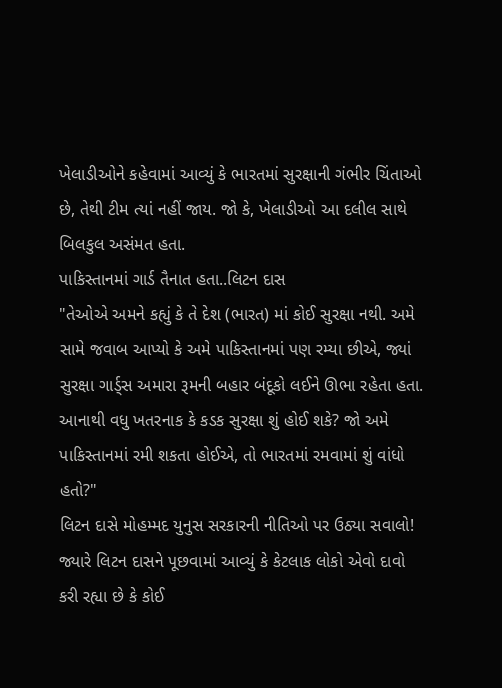ખેલાડીઓને કહેવામાં આવ્યું કે ભારતમાં સુરક્ષાની ગંભીર ચિંતાઓ છે, તેથી ટીમ ત્યાં નહીં જાય. જો કે, ખેલાડીઓ આ દલીલ સાથે બિલકુલ અસંમત હતા.
પાકિસ્તાનમાં ગાર્ડ તૈનાત હતા..લિટન દાસ
"તેઓએ અમને કહ્યું કે તે દેશ (ભારત) માં કોઈ સુરક્ષા નથી. અમે સામે જવાબ આપ્યો કે અમે પાકિસ્તાનમાં પણ રમ્યા છીએ, જ્યાં સુરક્ષા ગાર્ડ્સ અમારા રૂમની બહાર બંદૂકો લઈને ઊભા રહેતા હતા. આનાથી વધુ ખતરનાક કે કડક સુરક્ષા શું હોઈ શકે? જો અમે પાકિસ્તાનમાં રમી શકતા હોઈએ, તો ભારતમાં રમવામાં શું વાંધો હતો?"
લિટન દાસે મોહમ્મદ યુનુસ સરકારની નીતિઓ પર ઉઠ્યા સવાલો!
જ્યારે લિટન દાસને પૂછવામાં આવ્યું કે કેટલાક લોકો એવો દાવો કરી રહ્યા છે કે કોઈ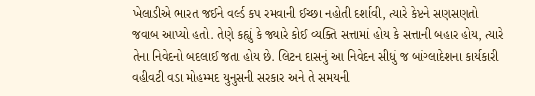ખેલાડીએ ભારત જઈને વર્લ્ડ કપ રમવાની ઈચ્છા નહોતી દર્શાવી, ત્યારે કેપ્ટને સણસણતો જવાબ આપ્યો હતો. તેણે કહ્યું કે જ્યારે કોઈ વ્યક્તિ સત્તામાં હોય કે સત્તાની બહાર હોય, ત્યારે તેના નિવેદનો બદલાઈ જતા હોય છે. લિટન દાસનું આ નિવેદન સીધું જ બાંગ્લાદેશના કાર્યકારી વહીવટી વડા મોહમ્મદ યુનુસની સરકાર અને તે સમયની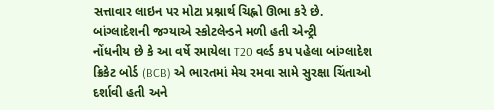સત્તાવાર લાઇન પર મોટા પ્રશ્નાર્થ ચિહ્નો ઊભા કરે છે.
બાંગ્લાદેશની જગ્યાએ સ્કોટલેન્ડને મળી હતી એન્ટ્રી
નોંધનીય છે કે આ વર્ષે રમાયેલા T20 વર્લ્ડ કપ પહેલા બાંગ્લાદેશ ક્રિકેટ બોર્ડ (BCB) એ ભારતમાં મેચ રમવા સામે સુરક્ષા ચિંતાઓ દર્શાવી હતી અને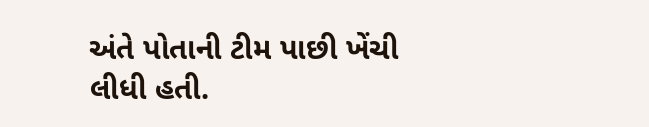અંતે પોતાની ટીમ પાછી ખેંચી લીધી હતી.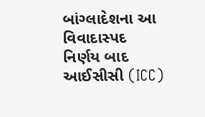બાંગ્લાદેશના આ વિવાદાસ્પદ નિર્ણય બાદ આઈસીસી (ICC)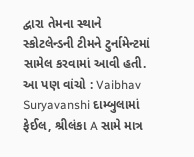દ્વારા તેમના સ્થાને સ્કોટલેન્ડની ટીમને ટુર્નામેન્ટમાં સામેલ કરવામાં આવી હતી.
આ પણ વાંચો : Vaibhav Suryavanshi દામ્બુલામાં ફેઈલ, શ્રીલંકા A સામે માત્ર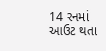14 રનમાં આઉટ થતા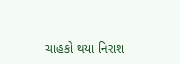ચાહકો થયા નિરાશ